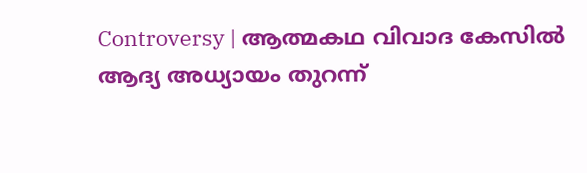Controversy | ആത്മകഥ വിവാദ കേസിൽ ആദ്യ അധ്യായം തുറന്ന്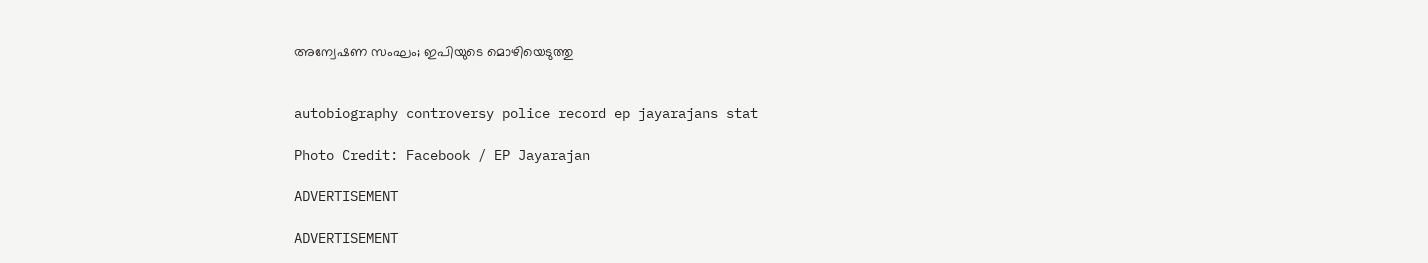അന്വേഷണ സംഘം; ഇപിയുടെ മൊഴിയെടുത്തു


autobiography controversy police record ep jayarajans stat

Photo Credit: Facebook / EP Jayarajan

ADVERTISEMENT

ADVERTISEMENT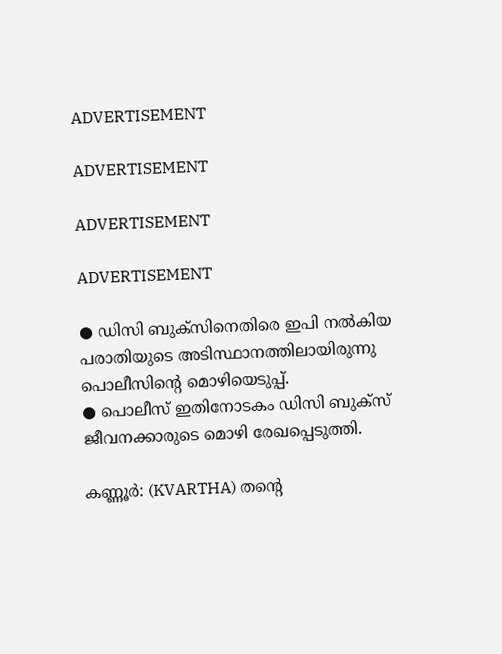ADVERTISEMENT

ADVERTISEMENT

ADVERTISEMENT

ADVERTISEMENT

● ഡിസി ബുക്സിനെതിരെ ഇപി നൽകിയ പരാതിയുടെ അടിസ്ഥാനത്തിലായിരുന്നു പൊലീസിൻ്റെ മൊഴിയെടുപ്പ്.
● പൊലീസ് ഇതിനോടകം ഡിസി ബുക്സ് ജീവനക്കാരുടെ മൊഴി രേഖപ്പെടുത്തി.

കണ്ണൂർ: (KVARTHA) തൻ്റെ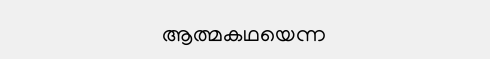ആത്മകഥയെന്ന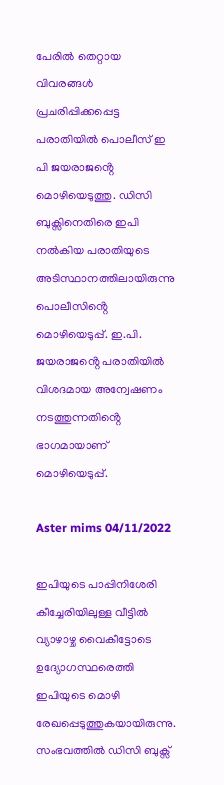പേരിൽ തെറ്റായ വിവരങ്ങൾ പ്രചരിപ്പിക്കപ്പെട്ട പരാതിയിൽ പൊലീസ് ഇ പി ജയരാജൻ്റെ മൊഴിയെടുത്തു. ഡിസി ബുക്സിനെതിരെ ഇപി നൽകിയ പരാതിയുടെ അടിസ്ഥാനത്തിലായിരുന്നു പൊലീസിൻ്റെ മൊഴിയെടുപ്പ്. ഇ.പി. ജയരാജൻ്റെ പരാതിയിൽ വിശദമായ അന്വേഷണം നടത്തുന്നതിൻ്റെ ഭാഗമായാണ് മൊഴിയെടുപ്പ്.

Aster mims 04/11/2022

ഇപിയുടെ പാപ്പിനിശേരി കീച്ചേരിയിലുള്ള വീട്ടിൽ വ്യാഴാഴ്ച വൈകീട്ടോടെ ഉദ്യോഗസ്ഥരെത്തി ഇപിയുടെ മൊഴി രേഖപ്പെടുത്തുകയായിരുന്നു. സംഭവത്തിൽ ഡിസി ബുക്സ്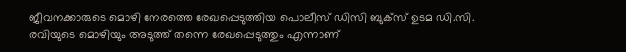ജീവനക്കാരുടെ മൊഴി നേരത്തെ രേഖപ്പെടുത്തിയ പൊലീസ് ഡിസി ബുക്സ് ഉടമ ഡി.സി. രവിയുടെ മൊഴിയും അടുത്ത് തന്നെ രേഖപ്പെടുത്തും എന്നാണ്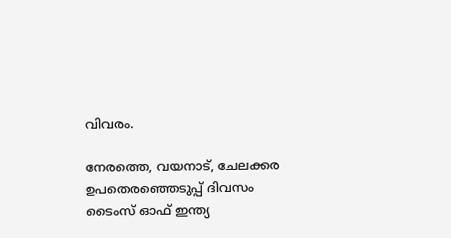വിവരം.

നേരത്തെ, വയനാട്, ചേലക്കര ഉപതെരഞ്ഞെടുപ്പ് ദിവസം ടൈംസ് ഓഫ് ഇന്ത്യ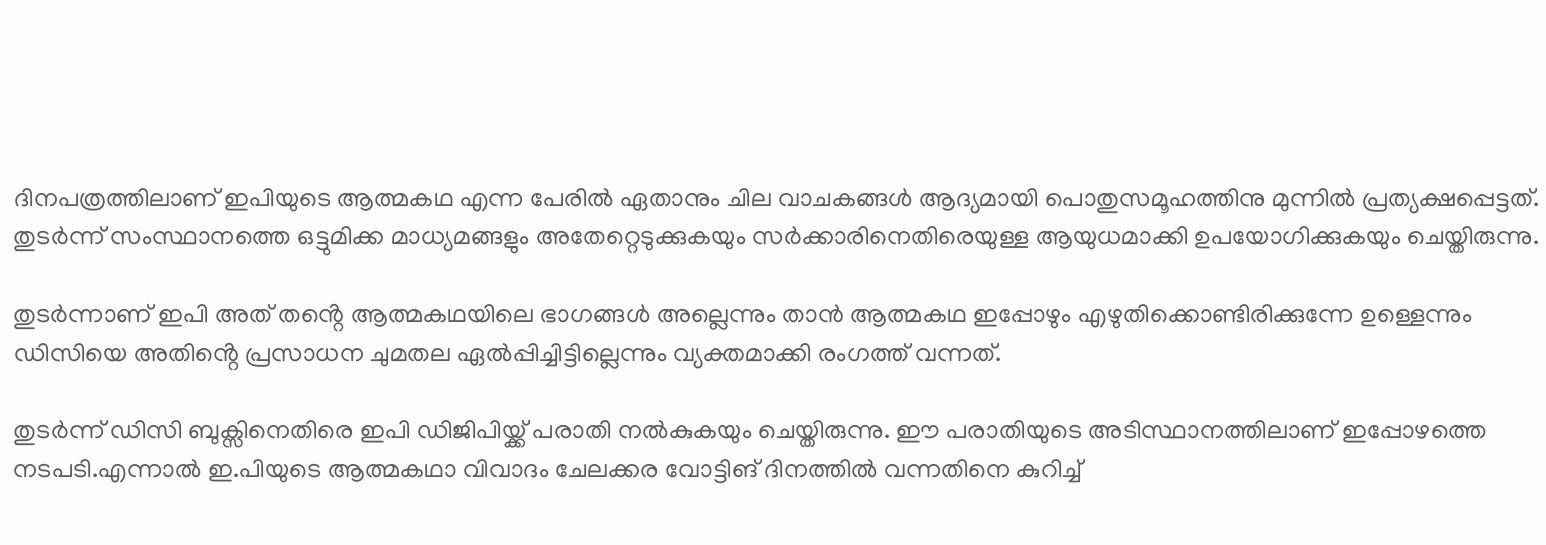ദിനപത്രത്തിലാണ് ഇപിയുടെ ആത്മകഥ എന്ന പേരിൽ ഏതാനും ചില വാചകങ്ങൾ ആദ്യമായി പൊതുസമൂഹത്തിനു മുന്നിൽ പ്രത്യക്ഷപ്പെട്ടത്. തുടർന്ന് സംസ്ഥാനത്തെ ഒട്ടുമിക്ക മാധ്യമങ്ങളും അതേറ്റെടുക്കുകയും സർക്കാരിനെതിരെയുള്ള ആയുധമാക്കി ഉപയോഗിക്കുകയും ചെയ്തിരുന്നു.

തുടർന്നാണ് ഇപി അത് തൻ്റെ ആത്മകഥയിലെ ഭാഗങ്ങൾ അല്ലെന്നും താൻ ആത്മകഥ ഇപ്പോഴും എഴുതിക്കൊണ്ടിരിക്കുന്നേ ഉള്ളെന്നും ഡിസിയെ അതിൻ്റെ പ്രസാധന ചുമതല ഏൽപ്പിച്ചിട്ടില്ലെന്നും വ്യക്തമാക്കി രംഗത്ത് വന്നത്.

തുടർന്ന് ഡിസി ബുക്സിനെതിരെ ഇപി ഡിജിപിയ്ക്ക് പരാതി നൽകുകയും ചെയ്തിരുന്നു. ഈ പരാതിയുടെ അടിസ്ഥാനത്തിലാണ് ഇപ്പോഴത്തെ നടപടി.എന്നാൽ ഇ.പിയുടെ ആത്മകഥാ വിവാദം ചേലക്കര വോട്ടിങ് ദിനത്തിൽ വന്നതിനെ കുറിച്ച്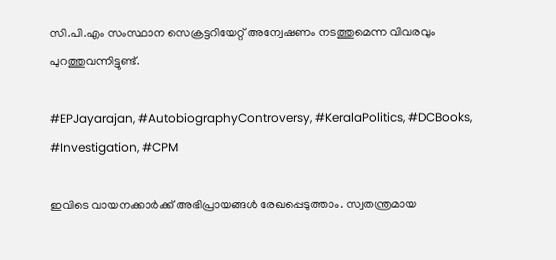സി.പി.എം സംസ്ഥാന സെക്രട്ടറിയേറ്റ് അന്വേഷണം നടത്തുമെന്ന വിവരവും പുറത്തുവന്നിട്ടുണ്ട്.

#EPJayarajan, #AutobiographyControversy, #KeralaPolitics, #DCBooks, #Investigation, #CPM

ഇവിടെ വായനക്കാർക്ക് അഭിപ്രായങ്ങൾ രേഖപ്പെടുത്താം. സ്വതന്ത്രമായ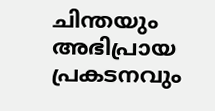ചിന്തയും അഭിപ്രായ പ്രകടനവും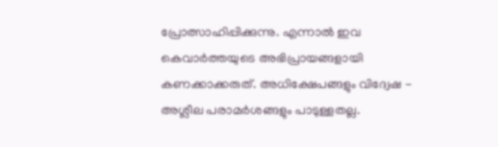പ്രോത്സാഹിപ്പിക്കുന്നു. എന്നാൽ ഇവ കെവാർത്തയുടെ അഭിപ്രായങ്ങളായി കണക്കാക്കരുത്. അധിക്ഷേപങ്ങളും വിദ്വേഷ - അശ്ലീല പരാമർശങ്ങളും പാടുള്ളതല്ല.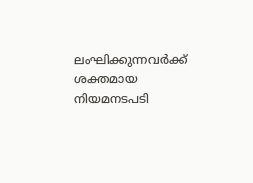ലംഘിക്കുന്നവർക്ക് ശക്തമായ നിയമനടപടി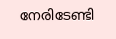നേരിടേണ്ടി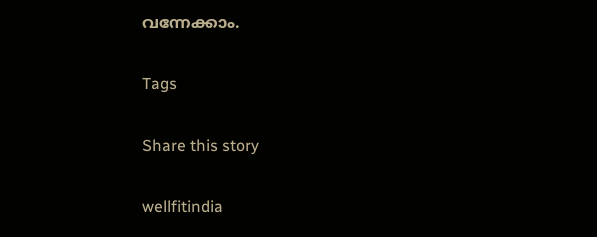വന്നേക്കാം.

Tags

Share this story

wellfitindia